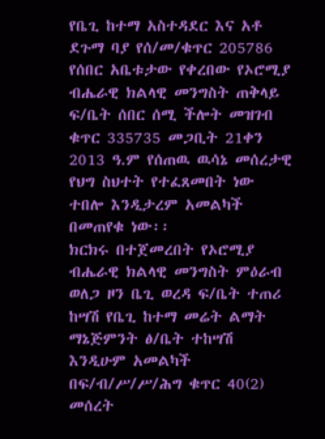የቤጊ ከተማ አስተዳደር እና አቶ ደጉማ ባያ የሰ/መ/ቁጥር 205786
የሰበር አቤቱታው የቀረበው የኦሮሚያ ብሔራዊ ክልላዊ መንግስት ጠቅላይ ፍ/ቤት ሰበር ሰሚ ችሎት መዝገብ ቁጥር 335735 መጋቢት 21ቀን 2013 ዓ.ም የሰጠዉ ዉሳኔ መሰረታዊ የህግ ስህተት የተፈጸመበት ነው ተበሎ እንዲታረም አመልካች በመጠየቁ ነው፡፡
ክርክሩ በተጀመረበት የኦሮሚያ ብሔራዊ ክልላዊ መንግስት ምዕራብ ወለጋ ዞን ቤጊ ወረዳ ፍ/ቤት ተጠሪ ከሣሽ የቤጊ ከተማ መሬት ልማት ማኔጅምንት ፅ/ቤት ተከሣሽ እንዲሁም አመልካች በፍ/ብ/ሥ/ሥ/ሕግ ቁጥር 40(2) መሰረት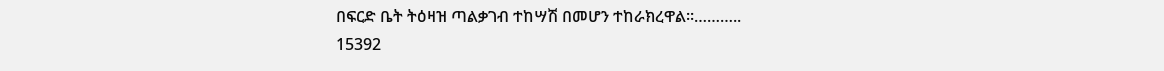በፍርድ ቤት ትዕዛዝ ጣልቃገብ ተከሣሽ በመሆን ተከራክረዋል፡፡………..
15392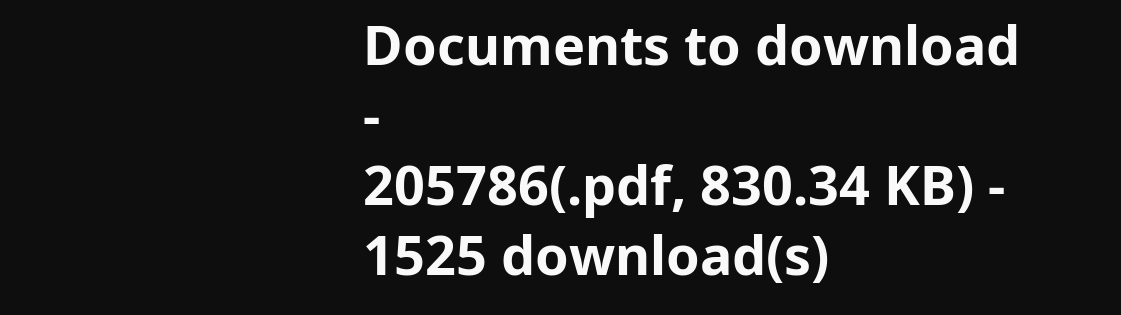Documents to download
-
205786(.pdf, 830.34 KB) - 1525 download(s)